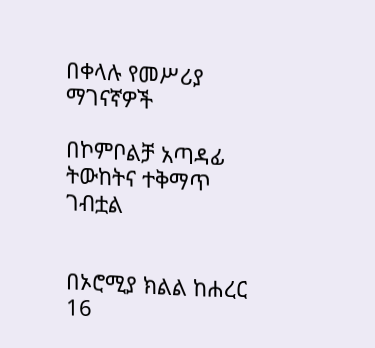በቀላሉ የመሥሪያ ማገናኛዎች

በኮምቦልቻ አጣዳፊ ትውከትና ተቅማጥ ገብቷል


በኦሮሚያ ክልል ከሐረር 16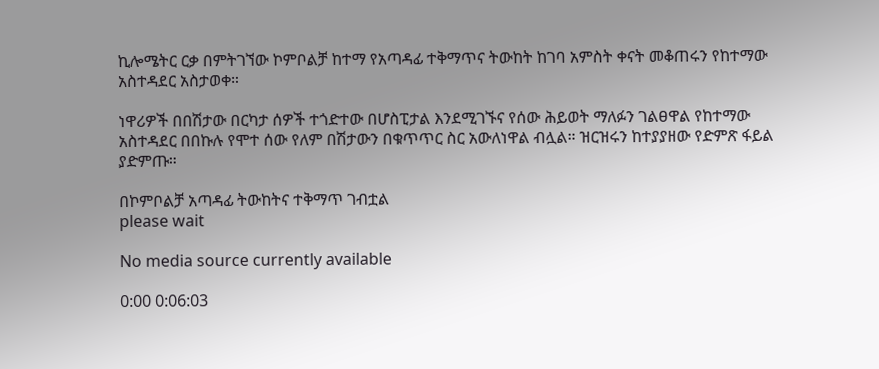ኪሎሜትር ርቃ በምትገኘው ኮምቦልቻ ከተማ የአጣዳፊ ተቅማጥና ትውከት ከገባ አምስት ቀናት መቆጠሩን የከተማው አስተዳደር አስታወቀ።

ነዋሪዎች በበሽታው በርካታ ሰዎች ተጎድተው በሆስፒታል እንደሚገኙና የሰው ሕይወት ማለፉን ገልፀዋል የከተማው አስተዳደር በበኩሉ የሞተ ሰው የለም በሽታውን በቁጥጥር ስር አውለነዋል ብሏል። ዝርዝሩን ከተያያዘው የድምጽ ፋይል ያድምጡ።

በኮምቦልቻ አጣዳፊ ትውከትና ተቅማጥ ገብቷል
please wait

No media source currently available

0:00 0:06:03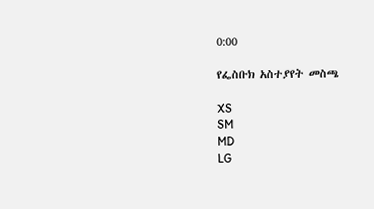0:00

የፌስቡክ አስተያየት መስጫ

XS
SM
MD
LG